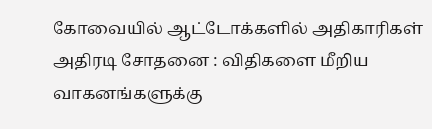கோவையில் ஆட்டோக்களில் அதிகாரிகள் அதிரடி சோதனை : விதிகளை மீறிய வாகனங்களுக்கு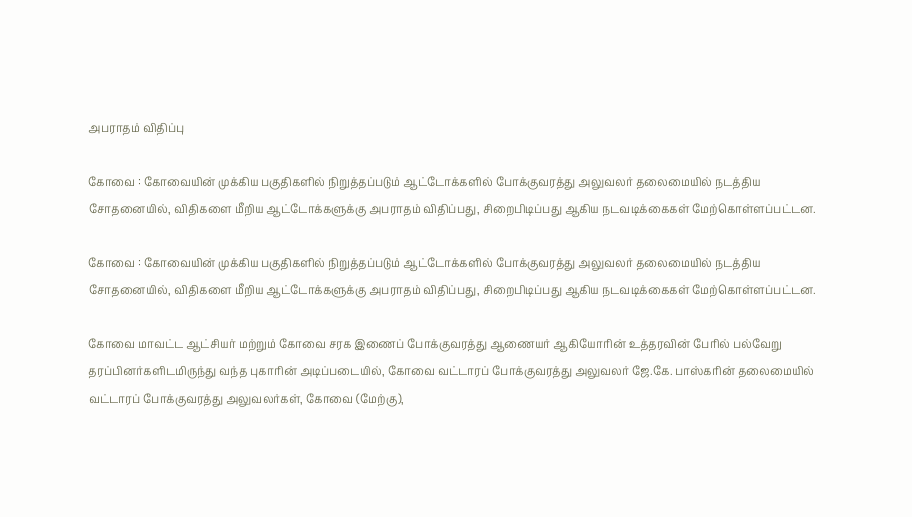அபராதம் விதிப்பு

கோவை : கோவையின் முக்கிய பகுதிகளில் நிறுத்தப்படும் ஆட்டோக்களில் போக்குவரத்து அலுவலர் தலைமையில் நடத்திய சோதனையில், விதிகளை மீறிய ஆட்டோக்களுக்கு அபராதம் விதிப்பது, சிறைபிடிப்பது ஆகிய நடவடிக்கைகள் மேற்கொள்ளப்பட்டன.

கோவை : கோவையின் முக்கிய பகுதிகளில் நிறுத்தப்படும் ஆட்டோக்களில் போக்குவரத்து அலுவலர் தலைமையில் நடத்திய சோதனையில், விதிகளை மீறிய ஆட்டோக்களுக்கு அபராதம் விதிப்பது, சிறைபிடிப்பது ஆகிய நடவடிக்கைகள் மேற்கொள்ளப்பட்டன.

கோவை மாவட்ட ஆட்சியர்‌ மற்றும்‌ கோவை சரக இணைப்‌ போக்குவரத்து ஆணையர் ஆகியோரின்‌ உத்தரவின்‌ பேரில்‌ பல்வேறு தரப்பினர்களிடமிருந்து வந்த புகாரின்‌ அடிப்படையில், கோவை வட்டாரப்‌ போக்குவரத்து அலுவலர்‌ ஜே.கே. பாஸ்கரின் தலைமையில்‌ வட்டாரப்‌ போக்குவரத்து அலுவலர்கள், கோவை (மேற்கு),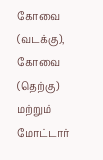கோவை (வடக்கு), கோவை (தெற்கு) மற்றும்‌ மோட்டார்‌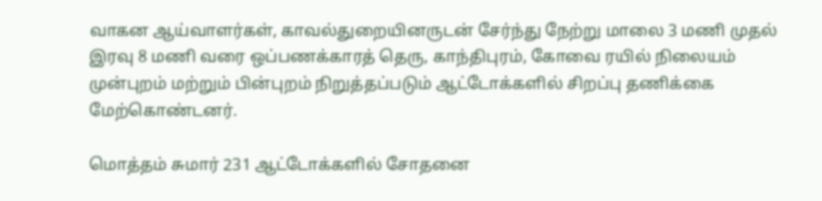வாகன ஆய்வாளர்கள்‌, காவல்துறையினருடன்‌ சேர்ந்து நேற்று மாலை 3 மணி முதல்‌ இரவு 8 மணி வரை ஒப்பணக்காரத்‌ தெரு, காந்திபுரம்‌, கோவை ரயில்‌ நிலையம்‌ முன்புறம்‌ மற்றும்‌ பின்புறம்‌ நிறுத்தப்படும் ஆட்டோக்களில் சிறப்பு தணிக்கை மேற்கொண்டனர்.

மொத்தம் சுமார்‌ 231 ஆட்டோக்களில்‌ சோதனை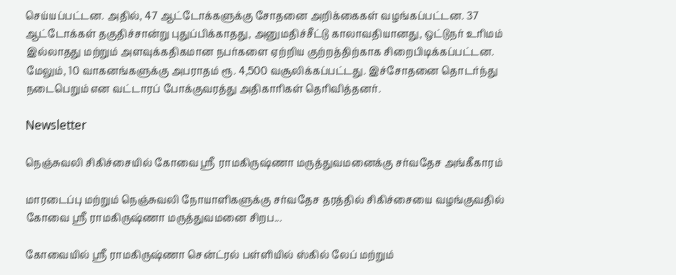செய்யப்பட்டன. அதில், 47 ஆட்டோக்களுக்கு சோதனை அறிக்கைகள்‌ வழங்கப்பட்டன. 37 ஆட்டோக்கள் தகுதிச்சான்று புதுப்பிக்காதது, அனுமதிச்சீட்டு காலாவதியானது, ஒட்டுநர்‌ உரிமம்‌ இல்லாதது மற்றும்‌ அளவுக்கதிகமான நபர்களை ஏற்றிய குற்றத்திற்காக சிறைபிடிக்கப்பட்டன. மேலும், 10 வாகனங்களுக்கு அபராதம்‌ ரூ. 4,500 வசூலிக்கப்பட்டது. இச்சோதனை தொடர்ந்து நடைபெறும்‌ என வட்டாரப்‌ போக்குவரத்து அதிகாரிகள்‌ தெரிவித்‌தனர்.

Newsletter

நெஞ்சுவலி சிகிச்சையில் கோவை ஸ்ரீ ராமகிருஷ்ணா மருத்துவமனைக்கு சர்வதேச அங்கீகாரம்

மாரடைப்பு மற்றும் நெஞ்சுவலி நோயாளிகளுக்கு சர்வதேச தரத்தில் சிகிச்சையை வழங்குவதில் கோவை ஸ்ரீ ராமகிருஷ்ணா மருத்துவமனை சிறப...

கோவையில் ஸ்ரீ ராமகிருஷ்ணா சென்ட்ரல் பள்ளியில் ஸ்கில் லேப் மற்றும்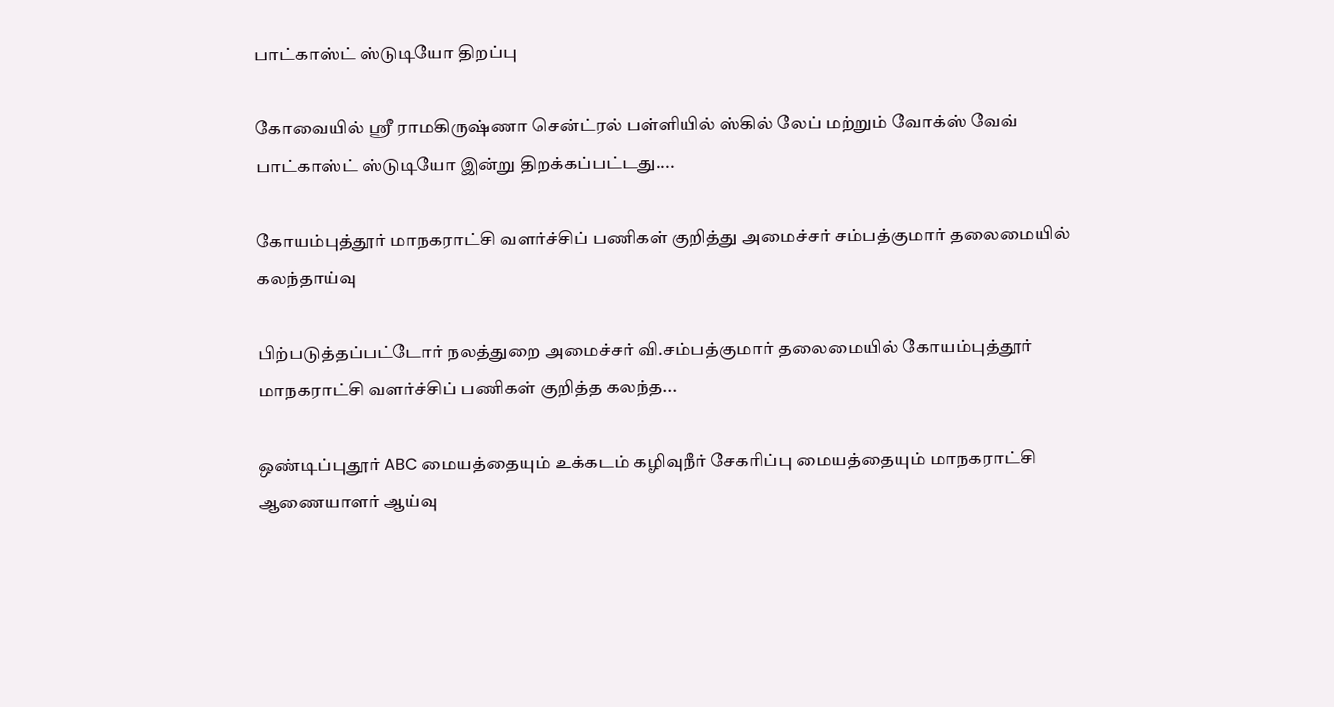பாட்காஸ்ட் ஸ்டுடியோ திறப்பு

கோவையில் ஸ்ரீ ராமகிருஷ்ணா சென்ட்ரல் பள்ளியில் ஸ்கில் லேப் மற்றும் வோக்ஸ் வேவ் பாட்காஸ்ட் ஸ்டுடியோ இன்று திறக்கப்பட்டது....

கோயம்புத்தூர் மாநகராட்சி வளர்ச்சிப் பணிகள் குறித்து அமைச்சர் சம்பத்குமார் தலைமையில் கலந்தாய்வு

பிற்படுத்தப்பட்டோர் நலத்துறை அமைச்சர் வி.சம்பத்குமார் தலைமையில் கோயம்புத்தூர் மாநகராட்சி வளர்ச்சிப் பணிகள் குறித்த கலந்த...

ஒண்டிப்புதூர் ABC மையத்தையும் உக்கடம் கழிவுநீர் சேகரிப்பு மையத்தையும் மாநகராட்சி ஆணையாளர் ஆய்வு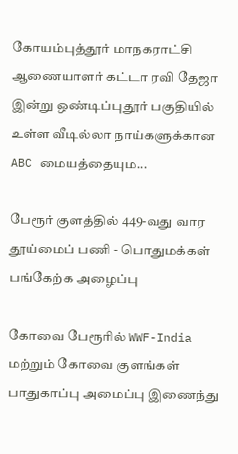கோயம்புத்தூர் மாநகராட்சி ஆணையாளர் கட்டா ரவி தேஜா இன்று ஒண்டிப்புதூர் பகுதியில் உள்ள வீடில்லா நாய்களுக்கான ABC மையத்தையும...

பேரூர் குளத்தில் 449-வது வார தூய்மைப் பணி - பொதுமக்கள் பங்கேற்க அழைப்பு

கோவை பேரூரில் WWF-India மற்றும் கோவை குளங்கள் பாதுகாப்பு அமைப்பு இணைந்து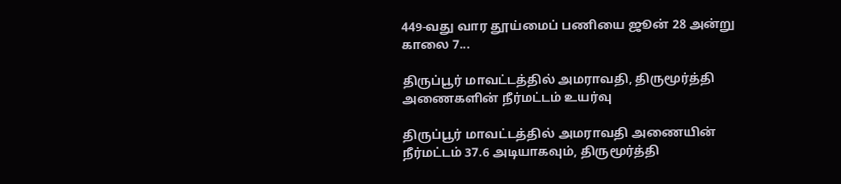449-வது வார தூய்மைப் பணியை ஜூன் 28 அன்று காலை 7...

திருப்பூர் மாவட்டத்தில் அமராவதி, திருமூர்த்தி அணைகளின் நீர்மட்டம் உயர்வு

திருப்பூர் மாவட்டத்தில் அமராவதி அணையின் நீர்மட்டம் 37.6 அடியாகவும், திருமூர்த்தி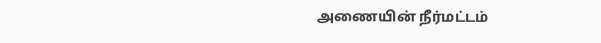அணையின் நீர்மட்டம்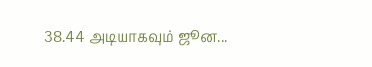38.44 அடியாகவும் ஜூன...